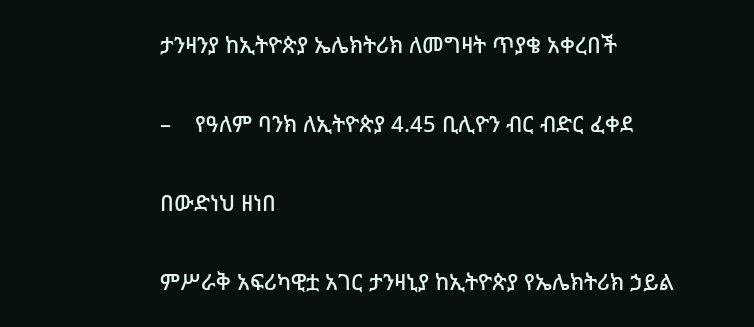ታንዛንያ ከኢትዮጵያ ኤሌክትሪክ ለመግዛት ጥያቄ አቀረበች

–    የዓለም ባንክ ለኢትዮጵያ 4.45 ቢሊዮን ብር ብድር ፈቀደ

በውድነህ ዘነበ

ምሥራቅ አፍሪካዊቷ አገር ታንዛኒያ ከኢትዮጵያ የኤሌክትሪክ ኃይል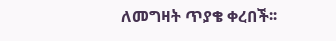ለመግዛት ጥያቄ ቀረበች፡፡